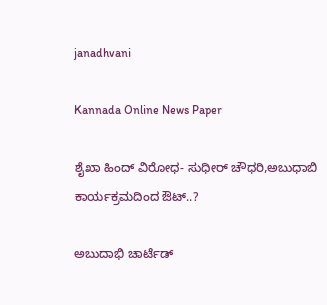janadhvani

Kannada Online News Paper

ಶೈಖಾ ಹಿಂದ್ ವಿರೋಧ- ಸುಧೀರ್ ಚೌಧರಿ,ಅಬುಧಾಬಿ ಕಾರ್ಯಕ್ರಮದಿಂದ ಔಟ್..?

ಅಬುದಾಭಿ ಚಾರ್ಟೆಡ್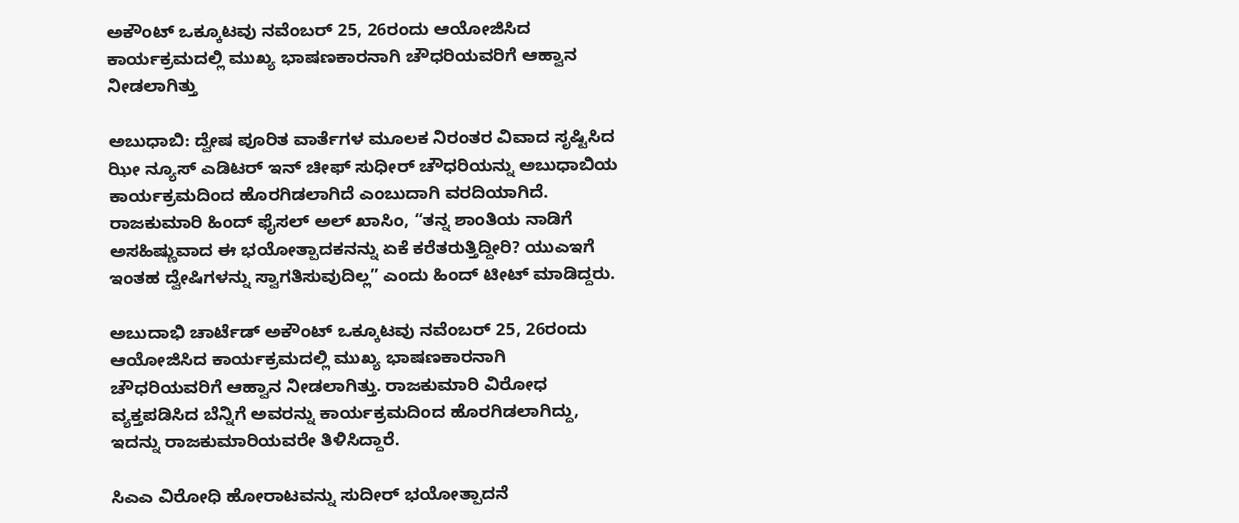ಅಕೌಂಟ್ ಒಕ್ಕೂಟವು ನವೆಂಬರ್ 25, 26ರಂದು ಆಯೋಜಿಸಿದ ಕಾರ್ಯಕ್ರಮದಲ್ಲಿ ಮುಖ್ಯ ಭಾಷಣಕಾರನಾಗಿ ಚೌಧರಿಯವರಿಗೆ ಆಹ್ವಾನ ನೀಡಲಾಗಿತ್ತು

ಅಬುಧಾಬಿ: ದ್ವೇಷ ಪೂರಿತ ವಾರ್ತೆಗಳ ಮೂಲಕ ನಿರಂತರ ವಿವಾದ ಸೃಷ್ಟಿಸಿದ ಝೀ ನ್ಯೂಸ್ ಎಡಿಟರ್ ಇನ್ ಚೀಫ್ ಸುಧೀರ್ ಚೌಧರಿಯನ್ನು ಅಬುಧಾಬಿಯ ಕಾರ್ಯಕ್ರಮದಿಂದ ಹೊರಗಿಡಲಾಗಿದೆ ಎಂಬುದಾಗಿ ವರದಿಯಾಗಿದೆ. ರಾಜಕುಮಾರಿ ಹಿಂದ್ ಫೈಸಲ್ ಅಲ್ ಖಾಸಿಂ, “ತನ್ನ ಶಾಂತಿಯ ನಾಡಿಗೆ ಅಸಹಿಷ್ಣುವಾದ ಈ ಭಯೋತ್ಪಾದಕನನ್ನು ಏಕೆ ಕರೆತರುತ್ತಿದ್ದೀರಿ? ಯುಎಇಗೆ ಇಂತಹ ದ್ವೇಷಿಗಳನ್ನು ಸ್ವಾಗತಿಸುವುದಿಲ್ಲ” ಎಂದು ಹಿಂದ್ ಟೀಟ್ ಮಾಡಿದ್ದರು.

ಅಬುದಾಭಿ ಚಾರ್ಟೆಡ್ ಅಕೌಂಟ್ ಒಕ್ಕೂಟವು ನವೆಂಬರ್ 25, 26ರಂದು ಆಯೋಜಿಸಿದ ಕಾರ್ಯಕ್ರಮದಲ್ಲಿ ಮುಖ್ಯ ಭಾಷಣಕಾರನಾಗಿ ಚೌಧರಿಯವರಿಗೆ ಆಹ್ವಾನ ನೀಡಲಾಗಿತ್ತು. ರಾಜಕುಮಾರಿ ವಿರೋಧ ವ್ಯಕ್ತಪಡಿಸಿದ ಬೆನ್ನಿಗೆ ಅವರನ್ನು ಕಾರ್ಯಕ್ರಮದಿಂದ ಹೊರಗಿಡಲಾಗಿದ್ದು, ಇದನ್ನು ರಾಜಕುಮಾರಿಯವರೇ ತಿಳಿಸಿದ್ದಾರೆ.

ಸಿಎಎ ವಿರೋಧಿ ಹೋರಾಟವನ್ನು ಸುದೀರ್ ಭಯೋತ್ಪಾದನೆ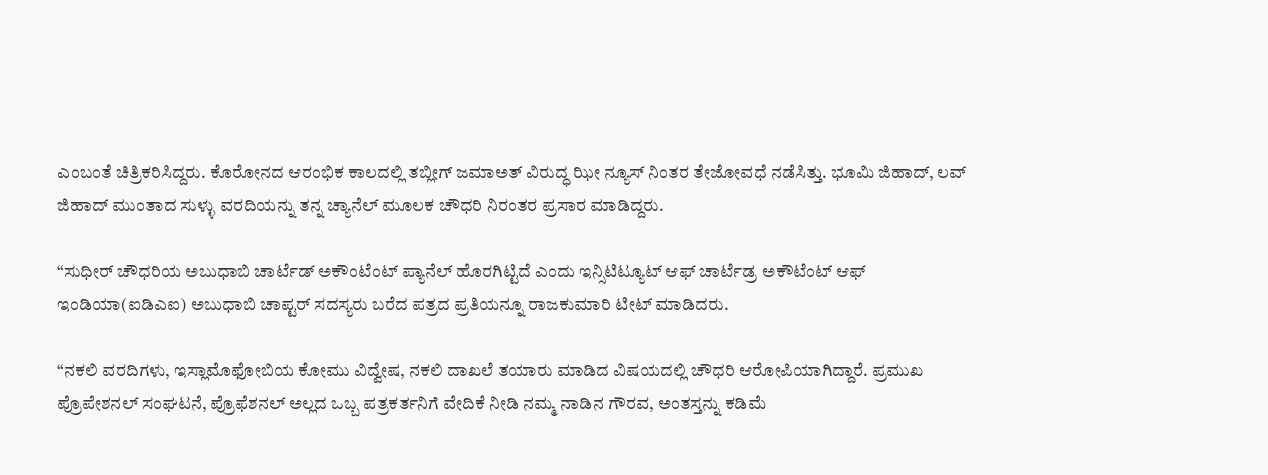ಎಂಬಂತೆ ಚಿತ್ರಿಕರಿಸಿದ್ದರು. ಕೊರೋನದ ಆರಂಭಿಕ ಕಾಲದಲ್ಲಿ ತಬ್ಲೀಗ್ ಜಮಾಅತ್ ವಿರುದ್ಧ ಝೀ ನ್ಯೂಸ್ ನಿಂತರ ತೇಜೋವಧೆ ನಡೆಸಿತ್ತು. ಭೂಮಿ ಜಿಹಾದ್, ಲವ್ ಜಿಹಾದ್ ಮುಂತಾದ ಸುಳ್ಳು ವರದಿಯನ್ನು ತನ್ನ ಚ್ಯಾನೆಲ್ ಮೂಲಕ ಚೌಧರಿ ನಿರಂತರ ಪ್ರಸಾರ ಮಾಡಿದ್ದರು.

“ಸುಧೀರ್ ಚೌಧರಿಯ ಅಬುಧಾಬಿ ಚಾರ್ಟೆಡ್ ಅಕೌಂಟೆಂಟ್ ಪ್ಯಾನೆಲ್ ಹೊರಗಿಟ್ಟಿದೆ ಎಂದು ಇನ್ಸಿಟಿಟ್ಯೂಟ್ ಆಫ್ ಚಾರ್ಟೆಡ್ರ ಅಕೌಟೆಂಟ್ ಆಫ್ ಇಂಡಿಯಾ(ಐಡಿಎಐ) ಅಬುಧಾಬಿ ಚಾಪ್ಟರ್ ಸದಸ್ಯರು ಬರೆದ ಪತ್ರದ ಪ್ರತಿಯನ್ನೂ ರಾಜಕುಮಾರಿ ಟೀಟ್ ಮಾಡಿದರು.

“ನಕಲಿ ವರದಿಗಳು, ಇಸ್ಲಾಮೊಫೋಬಿಯ ಕೋಮು ವಿದ್ವೇಷ, ನಕಲಿ ದಾಖಲೆ ತಯಾರು ಮಾಡಿದ ವಿಷಯದಲ್ಲಿ ಚೌಧರಿ ಆರೋಪಿಯಾಗಿದ್ದಾರೆ. ಪ್ರಮುಖ ಪ್ರೊಪೇಶನಲ್ ಸಂಘಟನೆ, ಪ್ರೊಫೆಶನಲ್ ಅಲ್ಲದ ಒಬ್ಬ ಪತ್ರಕರ್ತನಿಗೆ ವೇದಿಕೆ ನೀಡಿ ನಮ್ಮ ನಾಡಿನ ಗೌರವ, ಅಂತಸ್ತನ್ನು ಕಡಿಮೆ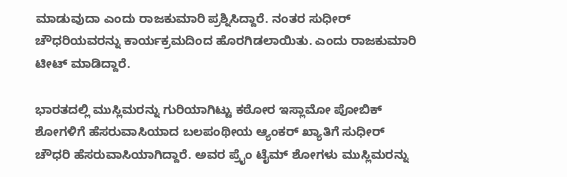ಮಾಡುವುದಾ ಎಂದು ರಾಜಕುಮಾರಿ ಪ್ರಶ್ನಿಸಿದ್ದಾರೆ. ನಂತರ ಸುಧೀರ್ ಚೌಧರಿಯವರನ್ನು ಕಾರ್ಯಕ್ರಮದಿಂದ ಹೊರಗಿಡಲಾಯಿತು. ಎಂದು ರಾಜಕುಮಾರಿ ಟೀಟ್ ಮಾಡಿದ್ದಾರೆ.

ಭಾರತದಲ್ಲಿ ಮುಸ್ಲಿಮರನ್ನು ಗುರಿಯಾಗಿಟ್ಟು ಕಠೋರ ಇಸ್ಲಾಮೋ ಪೋಬಿಕ್ ಶೋಗಳಿಗೆ ಹೆಸರುವಾಸಿಯಾದ ಬಲಪಂಥೀಯ ಆ್ಯಂಕರ್ ಖ್ಯಾತಿಗೆ ಸುಧೀರ್ ಚೌಧರಿ ಹೆಸರುವಾಸಿಯಾಗಿದ್ದಾರೆ. ಅವರ ಪ್ರೈಂ ಟೈಮ್ ಶೋಗಳು ಮುಸ್ಲಿಮರನ್ನು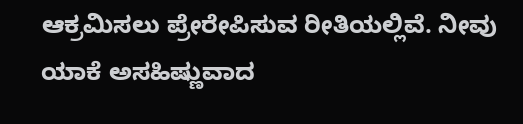ಆಕ್ರಮಿಸಲು ಪ್ರೇರೇಪಿಸುವ ರೀತಿಯಲ್ಲಿವೆ. ನೀವು ಯಾಕೆ ಅಸಹಿಷ್ಣುವಾದ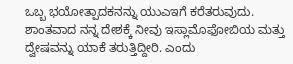ಒಬ್ಬ ಭಯೋತ್ಪಾದಕನನ್ನು ಯುಎಇಗೆ ಕರೆತರುವುದು. ಶಾಂತವಾದ ನನ್ನ ದೇಶಕ್ಕೆ ನೀವು ಇಸ್ಲಾಮೊಫೋಬಿಯ ಮತ್ತು ದ್ವೇಷವನ್ನು ಯಾಕೆ ತರುತ್ತಿದ್ದೀರಿ. ಎಂದು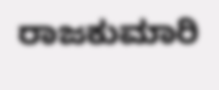ರಾಜಕುಮಾರಿ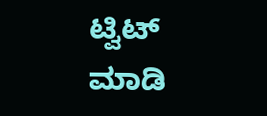ಟ್ವಿಟ್ ಮಾಡಿ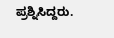ಪ್ರಶ್ನಿಸಿದ್ದರು.